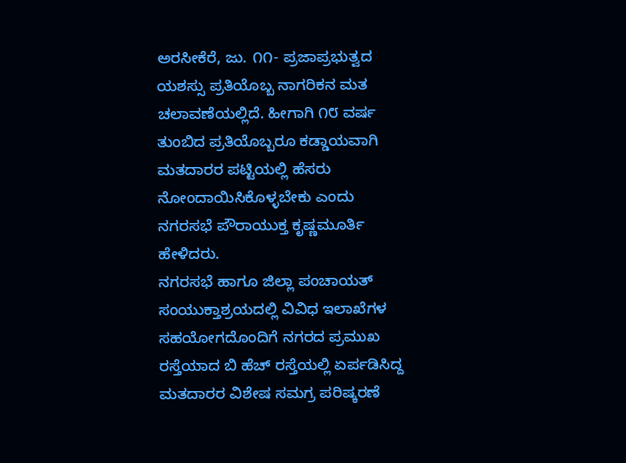ಅರಸೀಕೆರೆ, ಜು. ೧೧- ಪ್ರಜಾಪ್ರಭುತ್ವದ ಯಶಸ್ಸು ಪ್ರತಿಯೊಬ್ಬ ನಾಗರಿಕನ ಮತ ಚಲಾವಣೆಯಲ್ಲಿದೆ. ಹೀಗಾಗಿ ೧೮ ವರ್ಷ ತುಂಬಿದ ಪ್ರತಿಯೊಬ್ಬರೂ ಕಡ್ಡಾಯವಾಗಿ ಮತದಾರರ ಪಟ್ಟಿಯಲ್ಲಿ ಹೆಸರು ನೋಂದಾಯಿಸಿಕೊಳ್ಳಬೇಕು ಎಂದು ನಗರಸಭೆ ಪೌರಾಯುಕ್ತ ಕೃಷ್ಣಮೂರ್ತಿ ಹೇಳಿದರು.
ನಗರಸಭೆ ಹಾಗೂ ಜಿಲ್ಲಾ ಪಂಚಾಯತ್ ಸಂಯುಕ್ತಾಶ್ರಯದಲ್ಲಿ ವಿವಿಧ ಇಲಾಖೆಗಳ ಸಹಯೋಗದೊಂದಿಗೆ ನಗರದ ಪ್ರಮುಖ ರಸ್ತೆಯಾದ ಬಿ ಹೆಚ್ ರಸ್ತೆಯಲ್ಲಿ ಏರ್ಪಡಿಸಿದ್ದ ಮತದಾರರ ವಿಶೇಷ ಸಮಗ್ರ ಪರಿಷ್ಕರಣೆ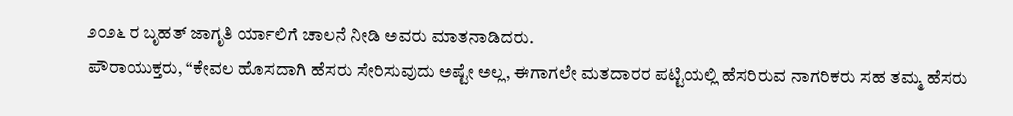೨೦೨೬ ರ ಬೃಹತ್ ಜಾಗೃತಿ ರ್ಯಾಲಿಗೆ ಚಾಲನೆ ನೀಡಿ ಅವರು ಮಾತನಾಡಿದರು.
ಪೌರಾಯುಕ್ತರು, “ಕೇವಲ ಹೊಸದಾಗಿ ಹೆಸರು ಸೇರಿಸುವುದು ಅಷ್ಟೇ ಅಲ್ಲ, ಈಗಾಗಲೇ ಮತದಾರರ ಪಟ್ಟಿಯಲ್ಲಿ ಹೆಸರಿರುವ ನಾಗರಿಕರು ಸಹ ತಮ್ಮ ಹೆಸರು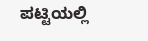ಪಟ್ಟಿಯಲ್ಲಿ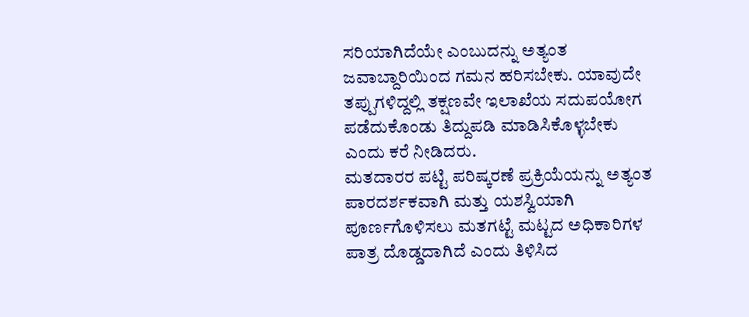ಸರಿಯಾಗಿದೆಯೇ ಎಂಬುದನ್ನು ಅತ್ಯಂತ ಜವಾಬ್ದಾರಿಯಿಂದ ಗಮನ ಹರಿಸಬೇಕು. ಯಾವುದೇ ತಪ್ಪುಗಳಿದ್ದಲ್ಲಿ ತಕ್ಷಣವೇ ಇಲಾಖೆಯ ಸದುಪಯೋಗ ಪಡೆದುಕೊಂಡು ತಿದ್ದುಪಡಿ ಮಾಡಿಸಿಕೊಳ್ಳಬೇಕು ಎಂದು ಕರೆ ನೀಡಿದರು.
ಮತದಾರರ ಪಟ್ಟಿ ಪರಿಷ್ಕರಣೆ ಪ್ರಕ್ರಿಯೆಯನ್ನು ಅತ್ಯಂತ ಪಾರದರ್ಶಕವಾಗಿ ಮತ್ತು ಯಶಸ್ವಿಯಾಗಿ ಪೂರ್ಣಗೊಳಿಸಲು ಮತಗಟ್ಟೆ ಮಟ್ಟದ ಅಧಿಕಾರಿಗಳ ಪಾತ್ರ ದೊಡ್ಡದಾಗಿದೆ ಎಂದು ತಿಳಿಸಿದ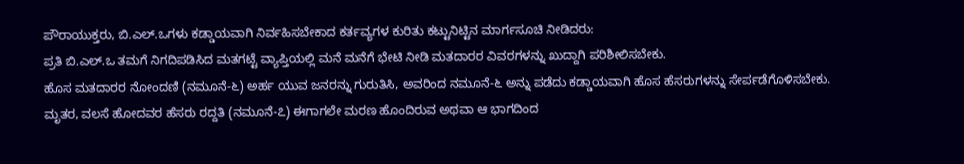ಪೌರಾಯುಕ್ತರು, ಬಿ.ಎಲ್.ಒಗಳು ಕಡ್ಡಾಯವಾಗಿ ನಿರ್ವಹಿಸಬೇಕಾದ ಕರ್ತವ್ಯಗಳ ಕುರಿತು ಕಟ್ಟುನಿಟ್ಟಿನ ಮಾರ್ಗಸೂಚಿ ನೀಡಿದರು:
ಪ್ರತಿ ಬಿ.ಎಲ್.ಒ ತಮಗೆ ನಿಗದಿಪಡಿಸಿದ ಮತಗಟ್ಟೆ ವ್ಯಾಪ್ತಿಯಲ್ಲಿ ಮನೆ ಮನೆಗೆ ಭೇಟಿ ನೀಡಿ ಮತದಾರರ ವಿವರಗಳನ್ನು ಖುದ್ದಾಗಿ ಪರಿಶೀಲಿಸಬೇಕು.
ಹೊಸ ಮತದಾರರ ನೋಂದಣಿ (ನಮೂನೆ-೬) ಅರ್ಹ ಯುವ ಜನರನ್ನು ಗುರುತಿಸಿ, ಅವರಿಂದ ನಮೂನೆ-೬ ಅನ್ನು ಪಡೆದು ಕಡ್ಡಾಯವಾಗಿ ಹೊಸ ಹೆಸರುಗಳನ್ನು ಸೇರ್ಪಡೆಗೊಳಿಸಬೇಕು.
ಮೃತರ, ವಲಸೆ ಹೋದವರ ಹೆಸರು ರದ್ದತಿ (ನಮೂನೆ-೭) ಈಗಾಗಲೇ ಮರಣ ಹೊಂದಿರುವ ಅಥವಾ ಆ ಭಾಗದಿಂದ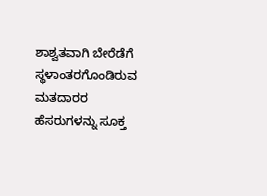ಶಾಶ್ವತವಾಗಿ ಬೇರೆಡೆಗೆ ಸ್ಥಳಾಂತರಗೊಂಡಿರುವ ಮತದಾರರ ಹೆಸರುಗಳನ್ನು ಸೂಕ್ತ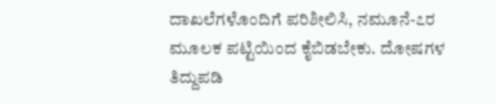ದಾಖಲೆಗಳೊಂದಿಗೆ ಪರಿಶೀಲಿಸಿ, ನಮೂನೆ-೭ರ ಮೂಲಕ ಪಟ್ಟಿಯಿಂದ ಕೈಬಿಡಬೇಕು. ದೋಷಗಳ ತಿದ್ದುಪಡಿ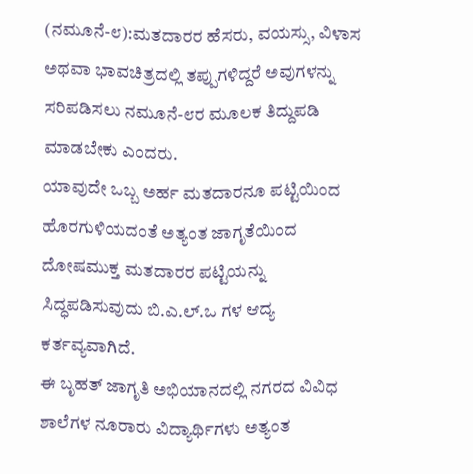(ನಮೂನೆ-೮):ಮತದಾರರ ಹೆಸರು, ವಯಸ್ಸು, ವಿಳಾಸ ಅಥವಾ ಭಾವಚಿತ್ರದಲ್ಲಿ ತಪ್ಪುಗಳಿದ್ದರೆ ಅವುಗಳನ್ನು ಸರಿಪಡಿಸಲು ನಮೂನೆ-೮ರ ಮೂಲಕ ತಿದ್ದುಪಡಿ ಮಾಡಬೇಕು ಎಂದರು.
ಯಾವುದೇ ಒಬ್ಬ ಅರ್ಹ ಮತದಾರನೂ ಪಟ್ಟಿಯಿಂದ ಹೊರಗುಳಿಯದಂತೆ ಅತ್ಯಂತ ಜಾಗೃತೆಯಿಂದ ದೋಷಮುಕ್ತ ಮತದಾರರ ಪಟ್ಟಿಯನ್ನು ಸಿದ್ಧಪಡಿಸುವುದು ಬಿ.ಎ.ಲ್.ಒ ಗಳ ಆದ್ಯ ಕರ್ತವ್ಯವಾಗಿದೆ.
ಈ ಬೃಹತ್ ಜಾಗೃತಿ ಅಭಿಯಾನದಲ್ಲಿ ನಗರದ ವಿವಿಧ ಶಾಲೆಗಳ ನೂರಾರು ವಿದ್ಯಾರ್ಥಿಗಳು ಅತ್ಯಂತ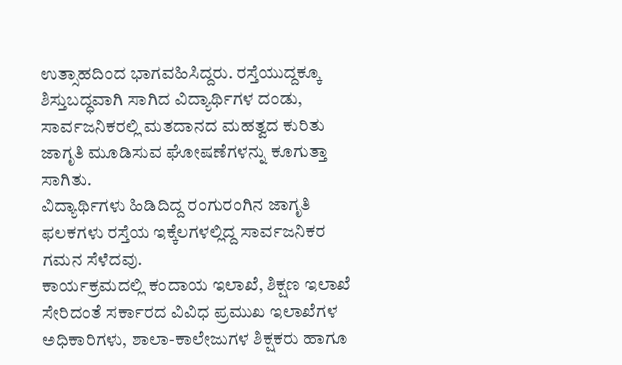ಉತ್ಸಾಹದಿಂದ ಭಾಗವಹಿಸಿದ್ದರು. ರಸ್ತೆಯುದ್ದಕ್ಕೂ ಶಿಸ್ತುಬದ್ಧವಾಗಿ ಸಾಗಿದ ವಿದ್ಯಾರ್ಥಿಗಳ ದಂಡು, ಸಾರ್ವಜನಿಕರಲ್ಲಿ ಮತದಾನದ ಮಹತ್ವದ ಕುರಿತು ಜಾಗೃತಿ ಮೂಡಿಸುವ ಘೋಷಣೆಗಳನ್ನು ಕೂಗುತ್ತಾ ಸಾಗಿತು.
ವಿದ್ಯಾರ್ಥಿಗಳು ಹಿಡಿದಿದ್ದ ರಂಗುರಂಗಿನ ಜಾಗೃತಿ ಫಲಕಗಳು ರಸ್ತೆಯ ಇಕ್ಕೆಲಗಳಲ್ಲಿದ್ದ ಸಾರ್ವಜನಿಕರ ಗಮನ ಸೆಳೆದವು.
ಕಾರ್ಯಕ್ರಮದಲ್ಲಿ ಕಂದಾಯ ಇಲಾಖೆ, ಶಿಕ್ಷಣ ಇಲಾಖೆ ಸೇರಿದಂತೆ ಸರ್ಕಾರದ ವಿವಿಧ ಪ್ರಮುಖ ಇಲಾಖೆಗಳ ಅಧಿಕಾರಿಗಳು, ಶಾಲಾ-ಕಾಲೇಜುಗಳ ಶಿಕ್ಷಕರು ಹಾಗೂ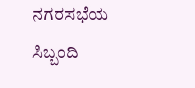ನಗರಸಭೆಯ ಸಿಬ್ಬಂದಿ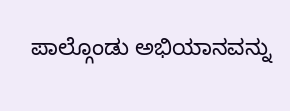ಪಾಲ್ಗೊಂಡು ಅಭಿಯಾನವನ್ನು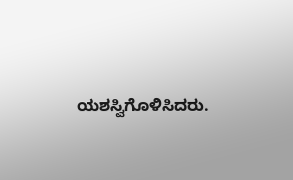ಯಶಸ್ವಿಗೊಳಿಸಿದರು.